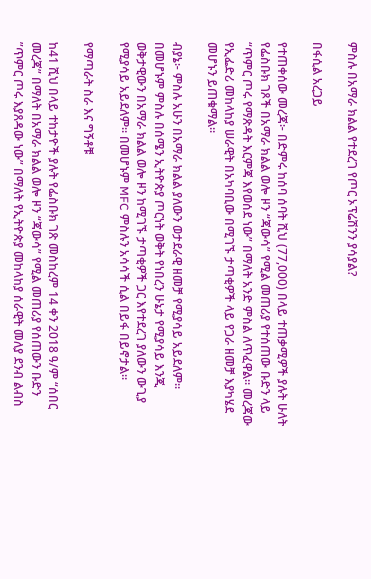ምስሉ በአማራ ክልል የተደረገ የጦር ኦፕሬሽንን ያሳያል?

በፋሲል አረጋይ

የተጠቀሰው መረጃ፦ በድምሩ ከሰባ ሰባት ሺህ (77,000) በላይ ተጠቃሚዎች ያሉት ሁለት የፌስቡክ ገጾች በአማራ ክልል ወሎ ዞን “ጃውሳ” የሚል መጠሪያ የተሰጠው ቡድን ላይ “ጥምር ጦሩ የማጽዳት እርምጃ እየወሰደ ነው” በማለት አንድ ምስል ለጥፈዋል። መረጃው የኢፌድሪ መከላከያ ሠራዊት በአካባቢው በሚገኙ ታጣቂዎች ላይ የጋራ ዘመቻ እያካሄደ መሆኑን ይጠቁማል።

ብያኔ፦ ምስሉ አሁን በአማራ ክልል ያለውን ወታደራዊ ዘመቻ የሚያሳይ አይደለም። በመሆኑም ምስሉ በሰሜን ኢትዮጵያ ጦርነት ወቅት የነበረን ሁኔታ የሚያሳይ እንጂ ወቅታዊውን በአማራ ክልል ወሎ ዞን ከሚገኙ ታጣቂዎች ጋር እየተደረገ ያለውን ውጊያ የሚያሳይ አይደለም። በመሆኑም MFC ምስሉን አሳሳች ሲል በይፋ በይኖታል።

የማጣራት ስራ እና ግኝቶቹ

ከ41 ሺህ በላይ ተከታዮች ያሉት የፌስቡክ ገጽ መስከረም 14 ቀን 2018 ዓ/ም “ሰበር መረጃ” በማለት በአማራ ክልል ወሎ ዞን “ጃውሳ” የሚል መጠሪያ የሰጠውን ቡድን ”ጥምር ጦሩ እያጸዳው ነው” በማለት የኢትዮጵያ መከላከያ ሰራዊት መለያ ደንብ ልብስ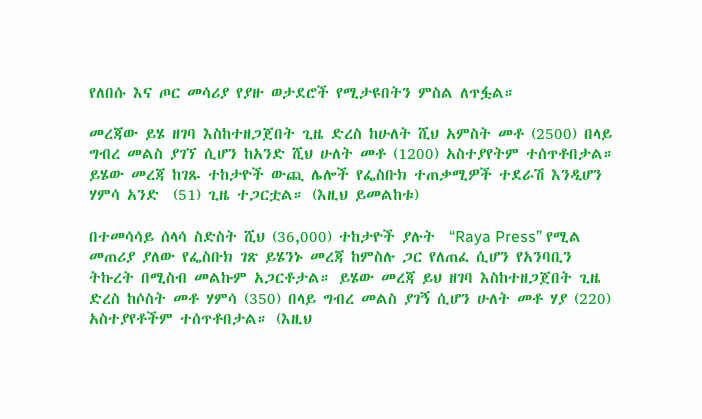የለበሱ እና ጦር መሳሪያ የያዙ ወታደሮች የሚታዩበትን ምስል ለጥፏል።

መረጃው ይሄ ዘገባ እስከተዘጋጀበት ጊዜ ድረስ ከሁለት ሺህ አምስት መቶ (2500) በላይ ግብረ መልስ ያገኘ ሲሆን ከአንድ ሺህ ሁለት መቶ (1200) አስተያየትም ተሰጥቶበታል። ይሄው መረጃ ከገጹ ተከታዮች ውጪ ሌሎች የፌስቡክ ተጠቃሚዎች ተደራሽ እንዲሆን ሃምሳ አንድ  (51) ጊዜ ተጋርቷል። (እዚህ ይመልከቱ)

በተመሳሳይ ሰላሳ ስድስት ሺህ (36,000) ተከታዮች ያሉት  “Raya Press” የሚል መጠሪያ ያለው የፌስቡክ ገጽ ይሄንኑ መረጃ ከምስሉ ጋር የለጠፈ ሲሆን የአንባቢን ትኩረት በሚስብ መልኩም አጋርቶታል። ይሄው መረጃ ይህ ዘገባ እስከተዘጋጀበት ጊዜ ድረስ ከሶስት መቶ ሃምሳ (350) በላይ ግብረ መልስ ያገኝ ሲሆን ሁለት መቶ ሃያ (220) አስተያየቶችም ተሰጥቶበታል። (እዚህ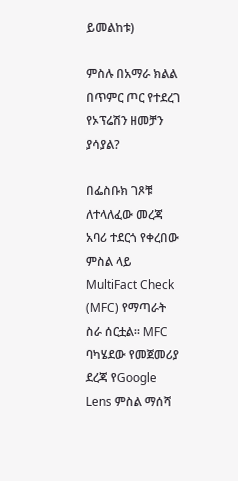ይመልከቱ)

ምስሉ በአማራ ክልል በጥምር ጦር የተደረገ የኦፕሬሽን ዘመቻን ያሳያል?

በፌስቡክ ገጾቹ ለተላለፈው መረጃ አባሪ ተደርጎ የቀረበው ምስል ላይ MultiFact Check (MFC) የማጣራት ስራ ሰርቷል። MFC ባካሄደው የመጀመሪያ ደረጃ የGoogle Lens ምስል ማሰሻ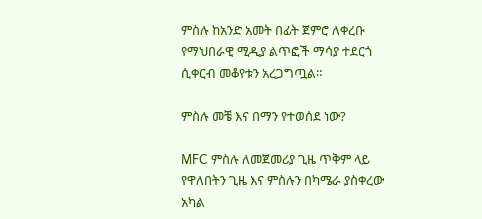ምስሉ ከአንድ አመት በፊት ጀምሮ ለቀረቡ የማህበራዊ ሚዲያ ልጥፎች ማሳያ ተደርጎ ሲቀርብ መቆየቱን አረጋግጧል።

ምስሉ መቼ እና በማን የተወሰደ ነው?

MFC ምስሉ ለመጀመሪያ ጊዜ ጥቅም ላይ የዋለበትን ጊዜ እና ምስሉን በካሜራ ያስቀረው አካል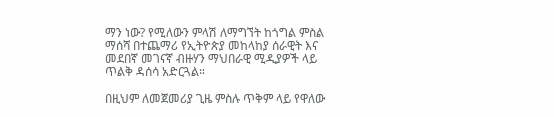ማን ነው? የሚለውን ምላሽ ለማግኘት ከጎግል ምስል ማሰሻ በተጨማሪ የኢትዮጵያ መከላከያ ሰራዊት እና መደበኛ መገናኛ ብዙሃን ማህበራዊ ሚዲያዎች ላይ ጥልቅ ዳሰሳ አድርጓል።

በዚህም ለመጀመሪያ ጊዜ ምስሉ ጥቅም ላይ የዋለው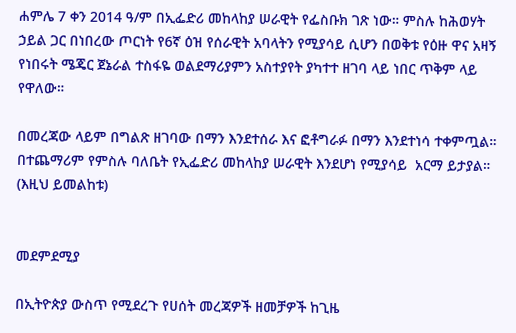ሐምሌ 7 ቀን 2014 ዓ/ም በኢፌድሪ መከላከያ ሠራዊት የፌስቡክ ገጽ ነው። ምስሉ ከሕወሃት ኃይል ጋር በነበረው ጦርነት የ6ኛ ዕዝ የሰራዊት አባላትን የሚያሳይ ሲሆን በወቅቱ የዕዙ ዋና አዛኝ የነበሩት ሜጄር ጀኔራል ተስፋዬ ወልደማሪያምን አስተያየት ያካተተ ዘገባ ላይ ነበር ጥቅም ላይ የዋለው።

በመረጃው ላይም በግልጽ ዘገባው በማን እንደተሰራ እና ፎቶግራፉ በማን እንደተነሳ ተቀምጧል። በተጨማሪም የምስሉ ባለቤት የኢፌድሪ መከላከያ ሠራዊት እንደሆነ የሚያሳይ  አርማ ይታያል። (እዚህ ይመልከቱ)


መደምደሚያ

በኢትዮጵያ ውስጥ የሚደረጉ የሀሰት መረጃዎች ዘመቻዎች ከጊዜ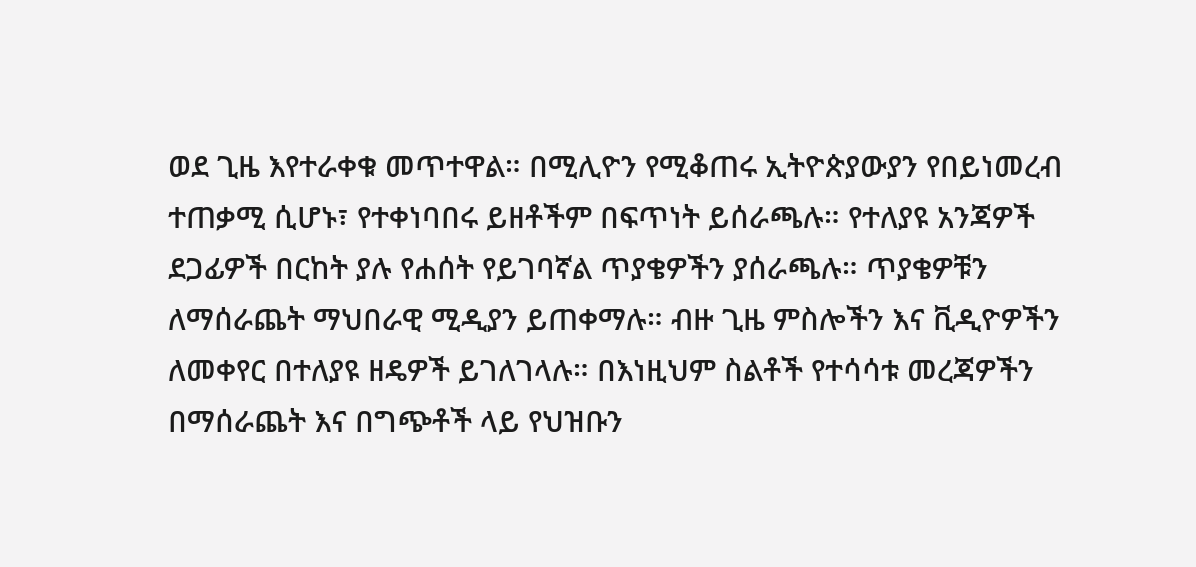ወደ ጊዜ እየተራቀቁ መጥተዋል። በሚሊዮን የሚቆጠሩ ኢትዮጵያውያን የበይነመረብ ተጠቃሚ ሲሆኑ፣ የተቀነባበሩ ይዘቶችም በፍጥነት ይሰራጫሉ። የተለያዩ አንጃዎች ደጋፊዎች በርከት ያሉ የሐሰት የይገባኛል ጥያቄዎችን ያሰራጫሉ። ጥያቄዎቹን ለማሰራጨት ማህበራዊ ሚዲያን ይጠቀማሉ። ብዙ ጊዜ ምስሎችን እና ቪዲዮዎችን ለመቀየር በተለያዩ ዘዴዎች ይገለገላሉ። በእነዚህም ስልቶች የተሳሳቱ መረጃዎችን በማሰራጨት እና በግጭቶች ላይ የህዝቡን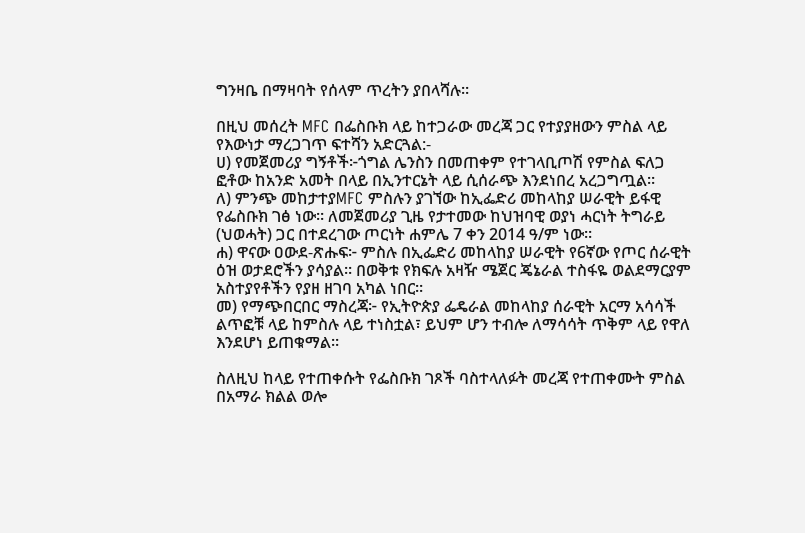ግንዛቤ በማዛባት የሰላም ጥረትን ያበላሻሉ።

በዚህ መሰረት MFC በፌስቡክ ላይ ከተጋራው መረጃ ጋር የተያያዘውን ምስል ላይ የእውነታ ማረጋገጥ ፍተሻን አድርጓል:-
ሀ) የመጀመሪያ ግኝቶች፦ጎግል ሌንስን በመጠቀም የተገላቢጦሽ የምስል ፍለጋ ፎቶው ከአንድ አመት በላይ በኢንተርኔት ላይ ሲሰራጭ እንደነበረ አረጋግጧል።
ለ) ምንጭ መከታተያMFC ምስሉን ያገኘው ከኢፌድሪ መከላከያ ሠራዊት ይፋዊ የፌስቡክ ገፅ ነው። ለመጀመሪያ ጊዜ የታተመው ከህዝባዊ ወያነ ሓርነት ትግራይ (ህወሓት) ጋር በተደረገው ጦርነት ሐምሌ 7 ቀን 2014 ዓ/ም ነው።
ሐ) ዋናው ዐውደ-ጽሑፍ፦ ምስሉ በኢፌድሪ መከላከያ ሠራዊት የ6ኛው የጦር ሰራዊት ዕዝ ወታደሮችን ያሳያል። በወቅቱ የክፍሉ አዛዥ ሜጀር ጄኔራል ተስፋዬ ወልደማርያም አስተያየቶችን የያዘ ዘገባ አካል ነበር።
መ) የማጭበርበር ማስረጃ፦ የኢትዮጵያ ፌዴራል መከላከያ ሰራዊት አርማ አሳሳች ልጥፎቹ ላይ ከምስሉ ላይ ተነስቷል፣ ይህም ሆን ተብሎ ለማሳሳት ጥቅም ላይ የዋለ እንደሆነ ይጠቁማል።

ስለዚህ ከላይ የተጠቀሱት የፌስቡክ ገጾች ባስተላለፉት መረጃ የተጠቀሙት ምስል በአማራ ክልል ወሎ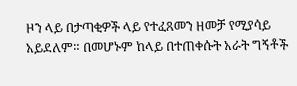ዞን ላይ በታጣቂዎች ላይ የተፈጸመን ዘመቻ የሚያሳይ አይደለም። በመሆኑም ከላይ በተጠቀሱት አራት ግኝቶች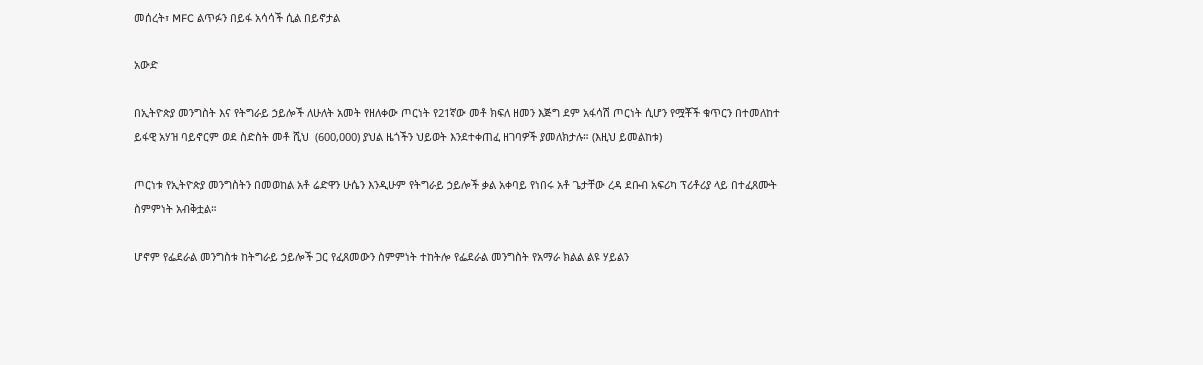መሰረት፣ MFC ልጥፉን በይፋ አሳሳች ሲል በይኖታል

አውድ

በኢትዮጵያ መንግስት እና የትግራይ ኃይሎች ለሁለት አመት የዘለቀው ጦርነት የ21ኛው መቶ ክፍለ ዘመን እጅግ ደም አፋሳሽ ጦርነት ሲሆን የሟቾች ቁጥርን በተመለከተ ይፋዊ አሃዝ ባይኖርም ወደ ስድስት መቶ ሺህ  (600,000) ያህል ዜጎችን ህይወት እንደተቀጠፈ ዘገባዎች ያመለክታሉ። (እዚህ ይመልከቱ)

ጦርነቱ የኢትዮጵያ መንግስትን በመወከል አቶ ሬድዋን ሁሴን እንዲሁም የትግራይ ኃይሎች ቃል አቀባይ የነበሩ አቶ ጌታቸው ረዳ ደቡብ አፍሪካ ፕሪቶሪያ ላይ በተፈጸሙት ስምምነት አብቅቷል።

ሆኖም የፌደራል መንግስቱ ከትግራይ ኃይሎች ጋር የፈጸመውን ስምምነት ተከትሎ የፌደራል መንግስት የአማራ ክልል ልዩ ሃይልን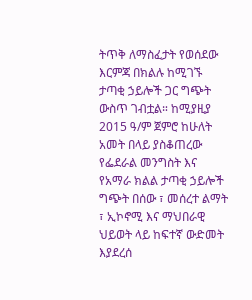ትጥቅ ለማስፈታት የወሰደው እርምጃ በክልሉ ከሚገኙ ታጣቂ ኃይሎች ጋር ግጭት ውስጥ ገብቷል። ከሚያዚያ 2015 ዓ/ም ጀምሮ ከሁለት አመት በላይ ያስቆጠረው የፌደራል መንግስት እና የአማራ ክልል ታጣቂ ኃይሎች ግጭት በሰው ፣ መሰረተ ልማት ፣ ኢኮኖሚ እና ማህበራዊ ህይወት ላይ ከፍተኛ ውድመት እያደረሰ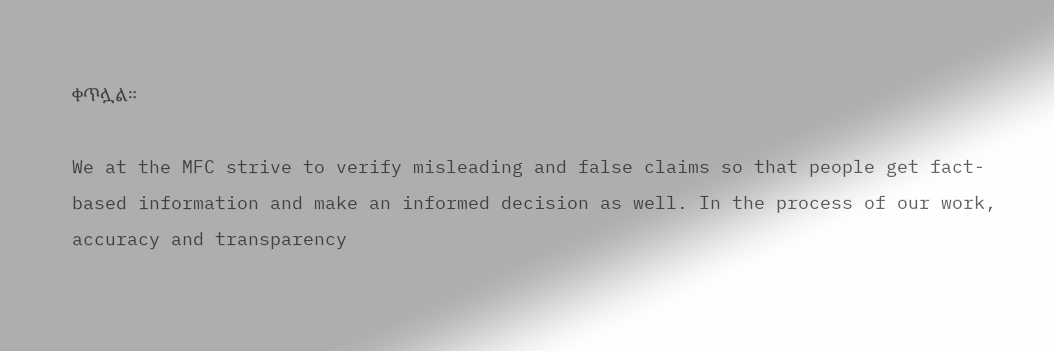ቀጥሏል።

We at the MFC strive to verify misleading and false claims so that people get fact-based information and make an informed decision as well. In the process of our work, accuracy and transparency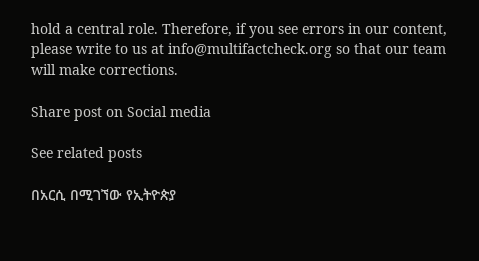hold a central role. Therefore, if you see errors in our content, please write to us at info@multifactcheck.org so that our team will make corrections.

Share post on Social media

See related posts

በአርሲ በሚገኘው የኢትዮጵያ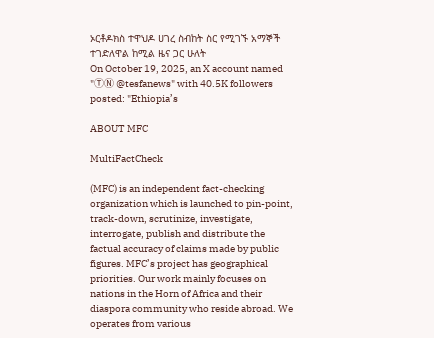ኦርቶዶክስ ተዋህዶ ሀገረ ስብከት ስር የሚገኙ አማኞች ተገድለዋል ከሚል ዜና ጋር ሁለት
On October 19, 2025, an X account named "ⓉⓃ @tesfanews" with 40.5K followers posted: "Ethiopia’s

ABOUT MFC

MultiFactCheck

(MFC) is an independent fact-checking organization which is launched to pin-point, track-down, scrutinize, investigate, interrogate, publish and distribute the factual accuracy of claims made by public figures. MFC’s project has geographical priorities. Our work mainly focuses on nations in the Horn of Africa and their diaspora community who reside abroad. We operates from various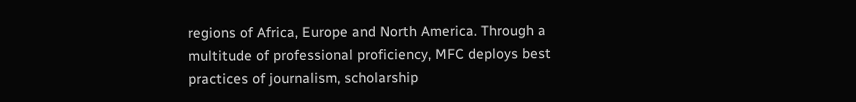regions of Africa, Europe and North America. Through a multitude of professional proficiency, MFC deploys best practices of journalism, scholarship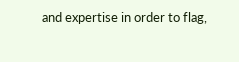and expertise in order to flag,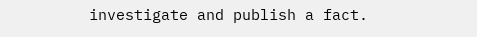investigate and publish a fact.